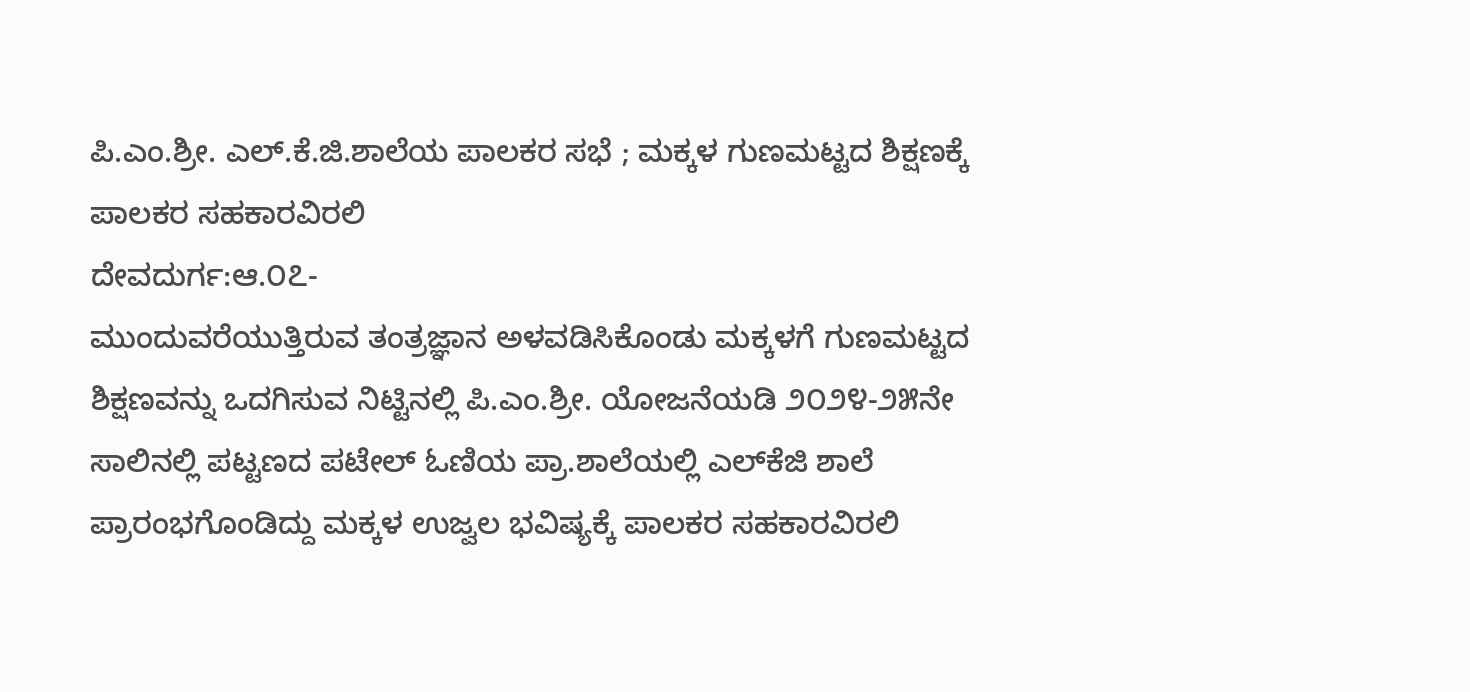ಪಿ.ಎಂ.ಶ್ರೀ. ಎಲ್.ಕೆ.ಜಿ.ಶಾಲೆಯ ಪಾಲಕರ ಸಭೆ ; ಮಕ್ಕಳ ಗುಣಮಟ್ಟದ ಶಿಕ್ಷಣಕ್ಕೆ ಪಾಲಕರ ಸಹಕಾರವಿರಲಿ
ದೇವದುರ್ಗ:ಆ.೦೭-
ಮುಂದುವರೆಯುತ್ತಿರುವ ತಂತ್ರಜ್ಞಾನ ಅಳವಡಿಸಿಕೊಂಡು ಮಕ್ಕಳಗೆ ಗುಣಮಟ್ಟದ ಶಿಕ್ಷಣವನ್ನು ಒದಗಿಸುವ ನಿಟ್ಟಿನಲ್ಲಿ ಪಿ.ಎಂ.ಶ್ರೀ. ಯೋಜನೆಯಡಿ ೨೦೨೪-೨೫ನೇ ಸಾಲಿನಲ್ಲಿ ಪಟ್ಟಣದ ಪಟೇಲ್ ಓಣಿಯ ಪ್ರಾ.ಶಾಲೆಯಲ್ಲಿ ಎಲ್‌ಕೆಜಿ ಶಾಲೆ ಪ್ರಾರಂಭಗೊಂಡಿದ್ದು ಮಕ್ಕಳ ಉಜ್ವಲ ಭವಿಷ್ಯಕ್ಕೆ ಪಾಲಕರ ಸಹಕಾರವಿರಲಿ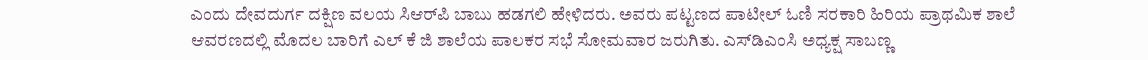ಎಂದು ದೇವದುರ್ಗ ದಕ್ಷಿಣ ವಲಯ ಸಿಆರ್‌ಪಿ ಬಾಬು ಹಡಗಲಿ ಹೇಳಿದರು. ಅವರು ಪಟ್ಟಣದ ಪಾಟೀಲ್ ಓಣಿ ಸರಕಾರಿ ಹಿರಿಯ ಪ್ರಾಥಮಿಕ ಶಾಲೆ ಆವರಣದಲ್ಲಿ ಮೊದಲ ಬಾರಿಗೆ ಎಲ್ ಕೆ ಜಿ ಶಾಲೆಯ ಪಾಲಕರ ಸಭೆ ಸೋಮವಾರ ಜರುಗಿತು. ಎಸ್‌ಡಿಎಂಸಿ ಅಧ್ಯಕ್ಷ ಸಾಬಣ್ಣ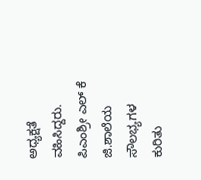ಅಧ್ಯಕ್ಷತೆ ವಹಿಸಿದ್ದರು. ಪಿಎಂಶ್ರೀ ಎಲ್ ಕೆ ಜಿ.ಶಾಲೆಯ ಸೌಲಭ್ಯಗಳ ಕುರಿತು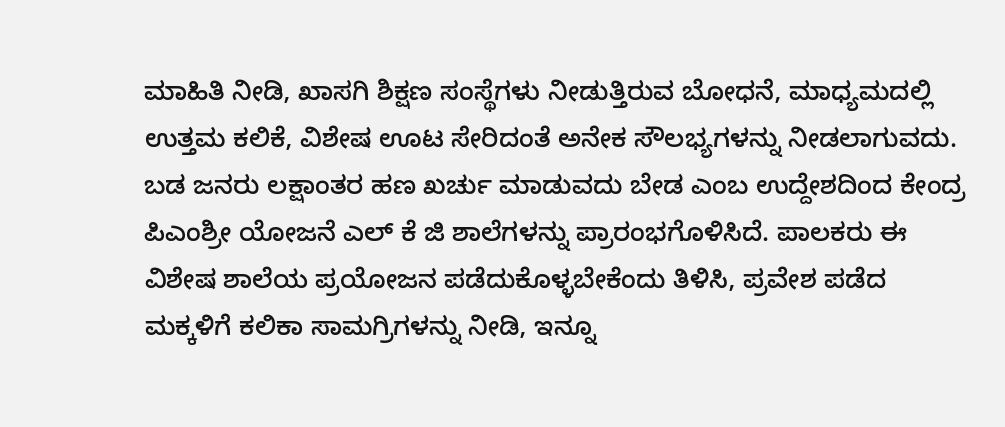ಮಾಹಿತಿ ನೀಡಿ, ಖಾಸಗಿ ಶಿಕ್ಷಣ ಸಂಸ್ಥೆಗಳು ನೀಡುತ್ತಿರುವ ಬೋಧನೆ, ಮಾಧ್ಯಮದಲ್ಲಿ ಉತ್ತಮ ಕಲಿಕೆ, ವಿಶೇಷ ಊಟ ಸೇರಿದಂತೆ ಅನೇಕ ಸೌಲಭ್ಯಗಳನ್ನು ನೀಡಲಾಗುವದು.
ಬಡ ಜನರು ಲಕ್ಷಾಂತರ ಹಣ ಖರ್ಚು ಮಾಡುವದು ಬೇಡ ಎಂಬ ಉದ್ದೇಶದಿಂದ ಕೇಂದ್ರ ಪಿಎಂಶ್ರೀ ಯೋಜನೆ ಎಲ್ ಕೆ ಜಿ ಶಾಲೆಗಳನ್ನು ಪ್ರಾರಂಭಗೊಳಿಸಿದೆ. ಪಾಲಕರು ಈ ವಿಶೇಷ ಶಾಲೆಯ ಪ್ರಯೋಜನ ಪಡೆದುಕೊಳ್ಳಬೇಕೆಂದು ತಿಳಿಸಿ, ಪ್ರವೇಶ ಪಡೆದ ಮಕ್ಕಳಿಗೆ ಕಲಿಕಾ ಸಾಮಗ್ರಿಗಳನ್ನು ನೀಡಿ, ಇನ್ನೂ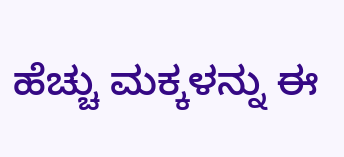ಹೆಚ್ಚು ಮಕ್ಕಳನ್ನು ಈ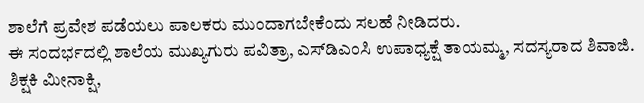ಶಾಲೆಗೆ ಪ್ರವೇಶ ಪಡೆಯಲು ಪಾಲಕರು ಮುಂದಾಗಬೇಕೆಂದು ಸಲಹೆ ನೀಡಿದರು.
ಈ ಸಂದರ್ಭದಲ್ಲಿ ಶಾಲೆಯ ಮುಖ್ಯಗುರು ಪವಿತ್ರಾ, ಎಸ್‌ಡಿಎಂಸಿ ಉಪಾಧ್ಯಕ್ಷೆ ತಾಯಮ್ಮ, ಸದಸ್ಯರಾದ ಶಿವಾಜಿ. ಶಿಕ್ಷಕಿ ಮೀನಾಕ್ಷಿ,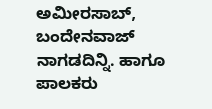ಅಮೀರಸಾಬ್, ಬಂದೇನವಾಜ್ ನಾಗಡದಿನ್ನಿ. ಹಾಗೂ ಪಾಲಕರು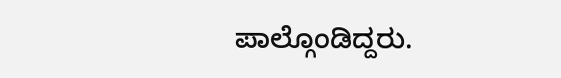ಪಾಲ್ಗೊಂಡಿದ್ದರು.